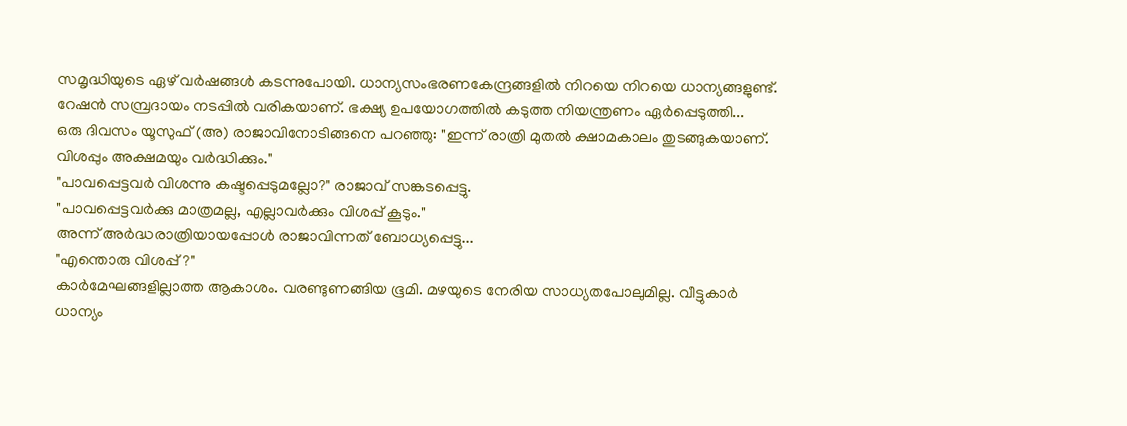സമൃദ്ധിയുടെ ഏഴ് വർഷങ്ങൾ കടന്നുപോയി. ധാന്യസംഭരണകേന്ദ്രങ്ങളിൽ നിറയെ നിറയെ ധാന്യങ്ങളുണ്ട്. റേഷൻ സമ്പ്രദായം നടപ്പിൽ വരികയാണ്. ഭക്ഷ്യ ഉപയോഗത്തിൽ കടുത്ത നിയന്ത്രണം ഏർപ്പെടുത്തി...
ഒരു ദിവസം യൂസുഫ് (അ) രാജാവിനോടിങ്ങനെ പറഞ്ഞു: "ഇന്ന് രാത്രി മുതൽ ക്ഷാമകാലം തുടങ്ങുകയാണ്. വിശപ്പും അക്ഷമയും വർദ്ധിക്കും."
"പാവപ്പെട്ടവർ വിശന്നു കഷ്ടപ്പെടുമല്ലോ?" രാജാവ് സങ്കടപ്പെട്ടു.
"പാവപ്പെട്ടവർക്കു മാത്രമല്ല, എല്ലാവർക്കും വിശപ്പ് കൂടും."
അന്ന് അർദ്ധരാത്രിയായപ്പോൾ രാജാവിന്നത് ബോധ്യപ്പെട്ടു...
"എന്തൊരു വിശപ്പ് ?"
കാർമേഘങ്ങളില്ലാത്ത ആകാശം. വരണ്ടുണങ്ങിയ ഭൂമി. മഴയുടെ നേരിയ സാധ്യതപോലുമില്ല. വീട്ടുകാർ ധാന്യം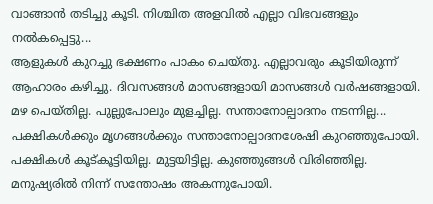വാങ്ങാൻ തടിച്ചു കൂടി. നിശ്ചിത അളവിൽ എല്ലാ വിഭവങ്ങളും നൽകപ്പെട്ടു...
ആളുകൾ കുറച്ചു ഭക്ഷണം പാകം ചെയ്തു. എല്ലാവരും കൂടിയിരുന്ന് ആഹാരം കഴിച്ചു. ദിവസങ്ങൾ മാസങ്ങളായി മാസങ്ങൾ വർഷങ്ങളായി. മഴ പെയ്തില്ല. പുല്ലുപോലും മുളച്ചില്ല. സന്താനോല്പാദനം നടന്നില്ല...
പക്ഷികൾക്കും മൃഗങ്ങൾക്കും സന്താനോല്പാദനശേഷി കുറഞ്ഞുപോയി. പക്ഷികൾ കൂട്കൂട്ടിയില്ല. മുട്ടയിട്ടില്ല. കുഞ്ഞുങ്ങൾ വിരിഞ്ഞില്ല. മനുഷ്യരിൽ നിന്ന് സന്തോഷം അകന്നുപോയി.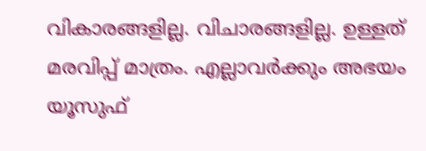വികാരങ്ങളില്ല. വിചാരങ്ങളില്ല. ഉള്ളത് മരവിപ്പ് മാത്രം. എല്ലാവർക്കും അഭയം യൂസുഫ്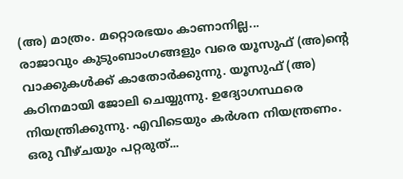(അ) മാത്രം. മറ്റൊരഭയം കാണാനില്ല...
രാജാവും കുടുംബാംഗങ്ങളും വരെ യൂസുഫ് (അ)ന്റെ വാക്കുകൾക്ക് കാതോർക്കുന്നു. യൂസുഫ് (അ) കഠിനമായി ജോലി ചെയ്യുന്നു. ഉദ്യോഗസ്ഥരെ നിയന്ത്രിക്കുന്നു. എവിടെയും കർശന നിയന്ത്രണം. ഒരു വീഴ്ചയും പറ്റരുത്...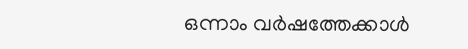ഒന്നാം വർഷത്തേക്കാൾ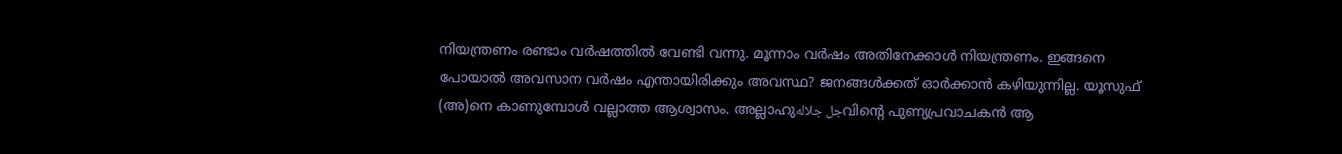നിയന്ത്രണം രണ്ടാം വർഷത്തിൽ വേണ്ടി വന്നു. മൂന്നാം വർഷം അതിനേക്കാൾ നിയന്ത്രണം. ഇങ്ങനെ പോയാൽ അവസാന വർഷം എന്തായിരിക്കും അവസ്ഥ? ജനങ്ങൾക്കത് ഓർക്കാൻ കഴിയുന്നില്ല. യൂസുഫ് (അ)നെ കാണുമ്പോൾ വല്ലാത്ത ആശ്വാസം. അല്ലാഹുجل جلالهവിന്റെ പുണ്യപ്രവാചകൻ ആ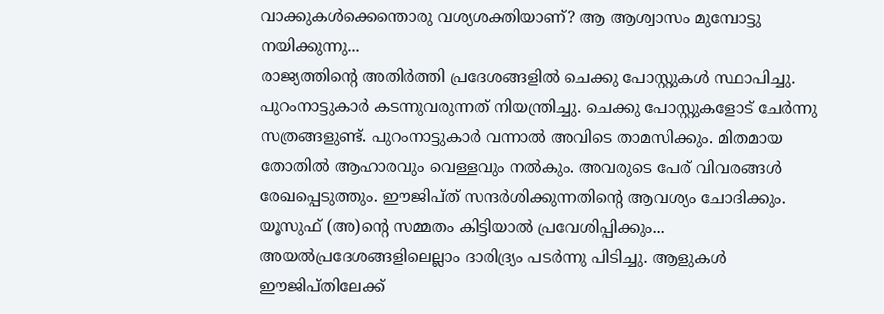വാക്കുകൾക്കെന്തൊരു വശ്യശക്തിയാണ്? ആ ആശ്വാസം മുമ്പോട്ടു നയിക്കുന്നു...
രാജ്യത്തിന്റെ അതിർത്തി പ്രദേശങ്ങളിൽ ചെക്കു പോസ്റ്റുകൾ സ്ഥാപിച്ചു. പുറംനാട്ടുകാർ കടന്നുവരുന്നത് നിയന്ത്രിച്ചു. ചെക്കു പോസ്റ്റുകളോട് ചേർന്നു സത്രങ്ങളുണ്ട്. പുറംനാട്ടുകാർ വന്നാൽ അവിടെ താമസിക്കും. മിതമായ തോതിൽ ആഹാരവും വെള്ളവും നൽകും. അവരുടെ പേര് വിവരങ്ങൾ രേഖപ്പെടുത്തും. ഈജിപ്ത് സന്ദർശിക്കുന്നതിന്റെ ആവശ്യം ചോദിക്കും. യൂസുഫ് (അ)ന്റെ സമ്മതം കിട്ടിയാൽ പ്രവേശിപ്പിക്കും...
അയൽപ്രദേശങ്ങളിലെല്ലാം ദാരിദ്ര്യം പടർന്നു പിടിച്ചു. ആളുകൾ ഈജിപ്തിലേക്ക്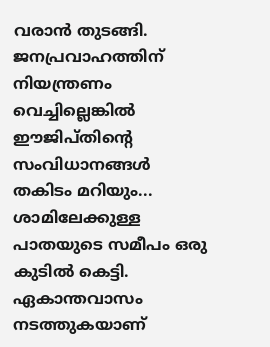വരാൻ തുടങ്ങി. ജനപ്രവാഹത്തിന് നിയന്ത്രണം വെച്ചില്ലെങ്കിൽ ഈജിപ്തിന്റെ സംവിധാനങ്ങൾ തകിടം മറിയും...
ശാമിലേക്കുള്ള പാതയുടെ സമീപം ഒരു കുടിൽ കെട്ടി. ഏകാന്തവാസം നടത്തുകയാണ്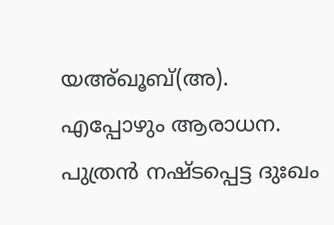യഅ്ഖൂബ്(അ). എപ്പോഴും ആരാധന. പുത്രൻ നഷ്ടപ്പെട്ട ദുഃഖം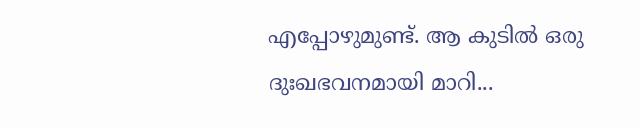എപ്പോഴുമുണ്ട്. ആ കുടിൽ ഒരു ദുഃഖഭവനമായി മാറി...